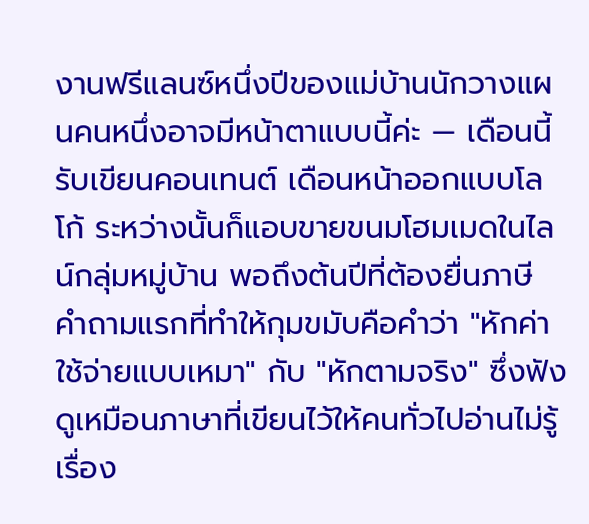งานฟรีแลนซ์หนึ่งปีของแม่บ้านนักวางแผนคนหนึ่งอาจมีหน้าตาแบบนี้ค่ะ — เดือนนี้รับเขียนคอนเทนต์ เดือนหน้าออกแบบโลโก้ ระหว่างนั้นก็แอบขายขนมโฮมเมดในไลน์กลุ่มหมู่บ้าน พอถึงต้นปีที่ต้องยื่นภาษี คำถามแรกที่ทำให้กุมขมับคือคำว่า "หักค่าใช้จ่ายแบบเหมา" กับ "หักตามจริง" ซึ่งฟังดูเหมือนภาษาที่เขียนไว้ให้คนทั่วไปอ่านไม่รู้เรื่อง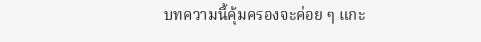บทความนี้คุ้มครองจะค่อย ๆ แกะ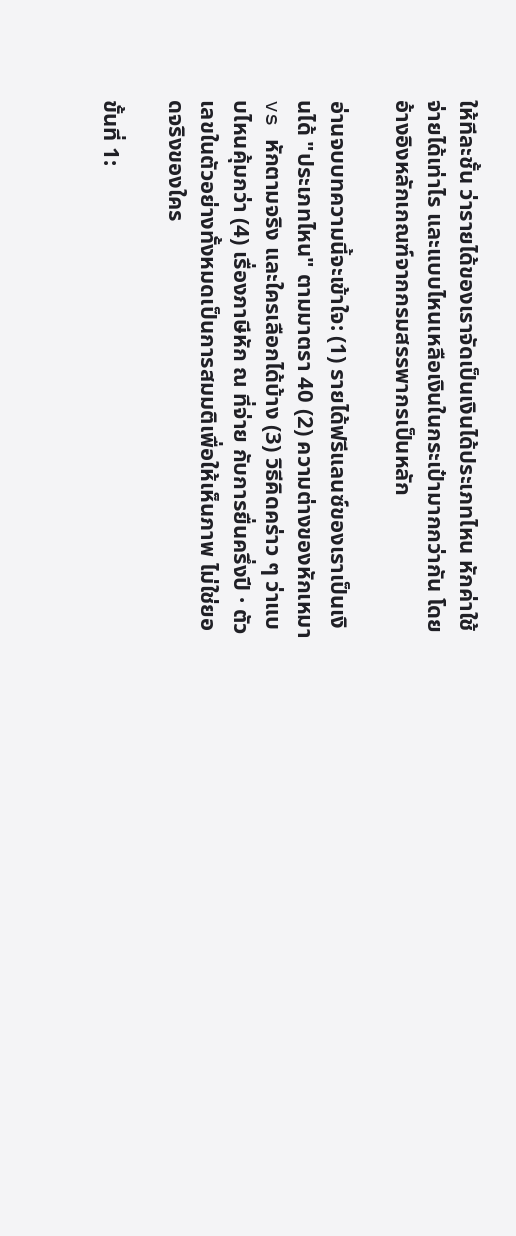ให้ทีละชั้น ว่ารายได้ของเราจัดเป็นเงินได้ประเภทไหน หักค่าใช้จ่ายได้เท่าไร และแบบไหนเหลือเงินในกระเป๋ามากกว่ากัน โดยอ้างอิงหลักเกณฑ์จากกรมสรรพากรเป็นหลัก

อ่านจบบทความนี้จะเข้าใจ: (1) รายได้ฟรีแลนซ์ของเราเป็นเงินได้ "ประเภทไหน" ตามมาตรา 40 (2) ความต่างของหักเหมา vs หักตามจริง และใครเลือกได้บ้าง (3) วิธีคิดคร่าว ๆ ว่าแบบไหนคุ้มกว่า (4) เรื่องภาษีหัก ณ ที่จ่าย กับการยื่นครึ่งปี · ตัวเลขในตัวอย่างทั้งหมดเป็นการสมมติเพื่อให้เห็นภาพ ไม่ใช่ยอดจริงของใคร

ขั้นที่ 1: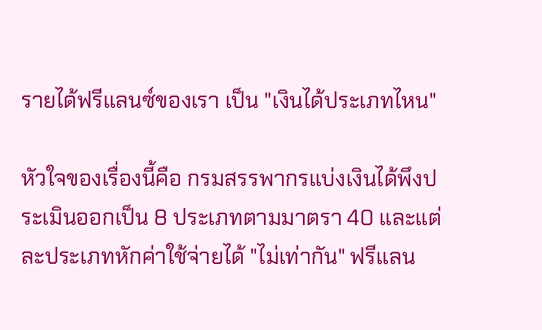รายได้ฟรีแลนซ์ของเรา เป็น "เงินได้ประเภทไหน"

หัวใจของเรื่องนี้คือ กรมสรรพากรแบ่งเงินได้พึงประเมินออกเป็น 8 ประเภทตามมาตรา 40 และแต่ละประเภทหักค่าใช้จ่ายได้ "ไม่เท่ากัน" ฟรีแลน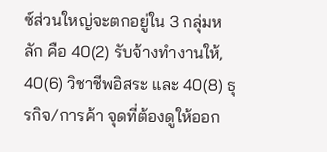ซ์ส่วนใหญ่จะตกอยู่ใน 3 กลุ่มหลัก คือ 40(2) รับจ้างทำงานให้, 40(6) วิชาชีพอิสระ และ 40(8) ธุรกิจ/การค้า จุดที่ต้องดูให้ออก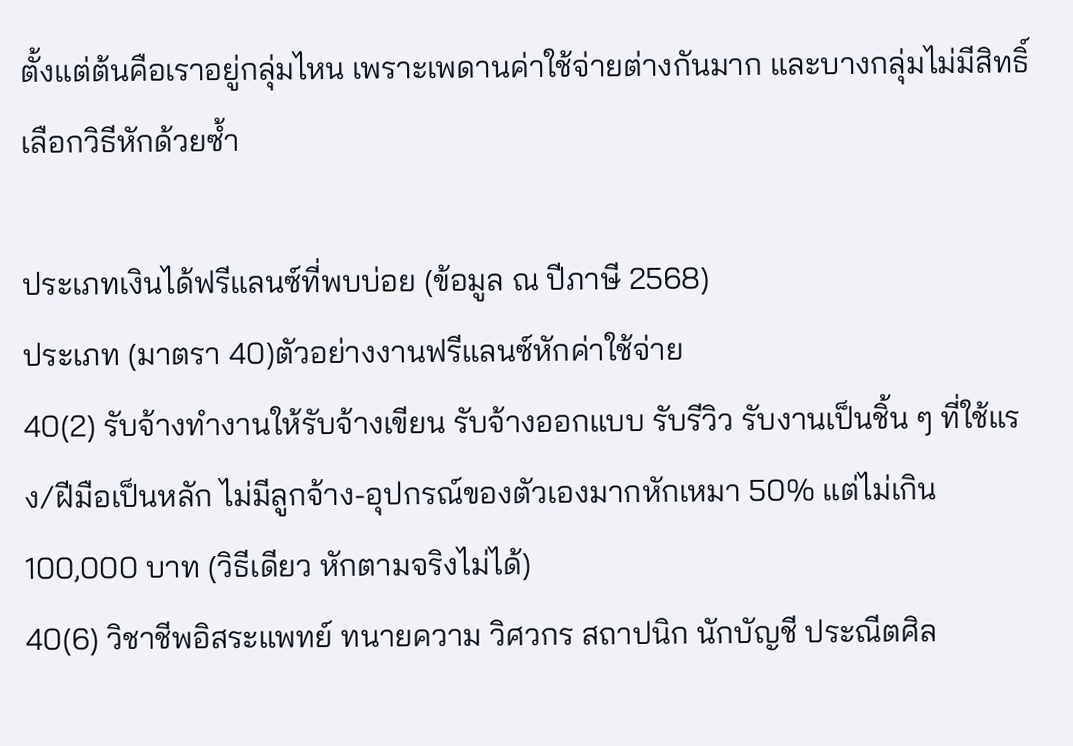ตั้งแต่ต้นคือเราอยู่กลุ่มไหน เพราะเพดานค่าใช้จ่ายต่างกันมาก และบางกลุ่มไม่มีสิทธิ์เลือกวิธีหักด้วยซ้ำ

ประเภทเงินได้ฟรีแลนซ์ที่พบบ่อย (ข้อมูล ณ ปีภาษี 2568)
ประเภท (มาตรา 40)ตัวอย่างงานฟรีแลนซ์หักค่าใช้จ่าย
40(2) รับจ้างทำงานให้รับจ้างเขียน รับจ้างออกแบบ รับรีวิว รับงานเป็นชิ้น ๆ ที่ใช้แรง/ฝีมือเป็นหลัก ไม่มีลูกจ้าง-อุปกรณ์ของตัวเองมากหักเหมา 50% แต่ไม่เกิน 100,000 บาท (วิธีเดียว หักตามจริงไม่ได้)
40(6) วิชาชีพอิสระแพทย์ ทนายความ วิศวกร สถาปนิก นักบัญชี ประณีตศิล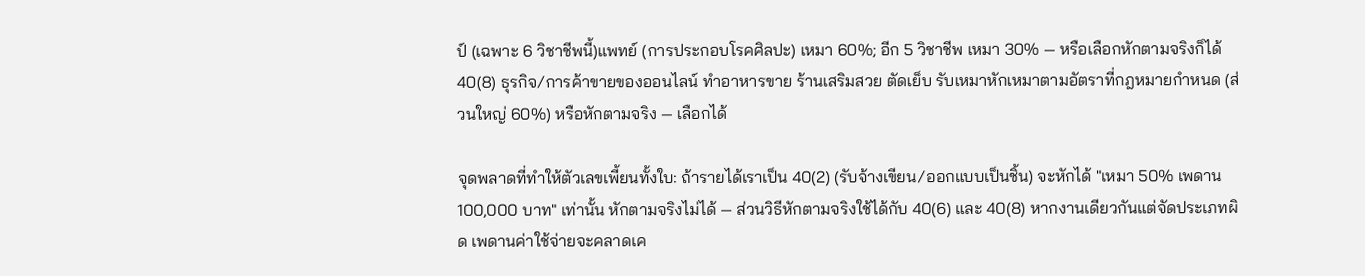ป์ (เฉพาะ 6 วิชาชีพนี้)แพทย์ (การประกอบโรคศิลปะ) เหมา 60%; อีก 5 วิชาชีพ เหมา 30% — หรือเลือกหักตามจริงก็ได้
40(8) ธุรกิจ/การค้าขายของออนไลน์ ทำอาหารขาย ร้านเสริมสวย ตัดเย็บ รับเหมาหักเหมาตามอัตราที่กฎหมายกำหนด (ส่วนใหญ่ 60%) หรือหักตามจริง — เลือกได้

จุดพลาดที่ทำให้ตัวเลขเพี้ยนทั้งใบ: ถ้ารายได้เราเป็น 40(2) (รับจ้างเขียน/ออกแบบเป็นชิ้น) จะหักได้ "เหมา 50% เพดาน 100,000 บาท" เท่านั้น หักตามจริงไม่ได้ — ส่วนวิธีหักตามจริงใช้ได้กับ 40(6) และ 40(8) หากงานเดียวกันแต่จัดประเภทผิด เพดานค่าใช้จ่ายจะคลาดเค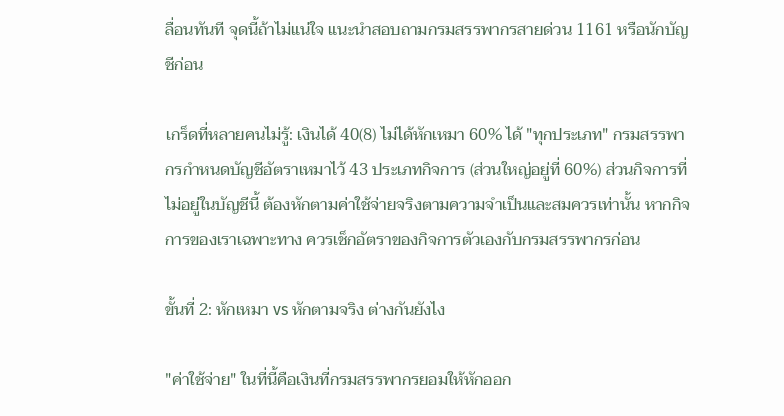ลื่อนทันที จุดนี้ถ้าไม่แน่ใจ แนะนำสอบถามกรมสรรพากรสายด่วน 1161 หรือนักบัญชีก่อน

เกร็ดที่หลายคนไม่รู้: เงินได้ 40(8) ไม่ได้หักเหมา 60% ได้ "ทุกประเภท" กรมสรรพากรกำหนดบัญชีอัตราเหมาไว้ 43 ประเภทกิจการ (ส่วนใหญ่อยู่ที่ 60%) ส่วนกิจการที่ไม่อยู่ในบัญชีนี้ ต้องหักตามค่าใช้จ่ายจริงตามความจำเป็นและสมควรเท่านั้น หากกิจการของเราเฉพาะทาง ควรเช็กอัตราของกิจการตัวเองกับกรมสรรพากรก่อน

ขั้นที่ 2: หักเหมา vs หักตามจริง ต่างกันยังไง

"ค่าใช้จ่าย" ในที่นี้คือเงินที่กรมสรรพากรยอมให้หักออก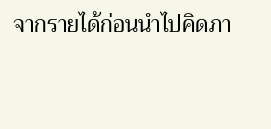จากรายได้ก่อนนำไปคิดภา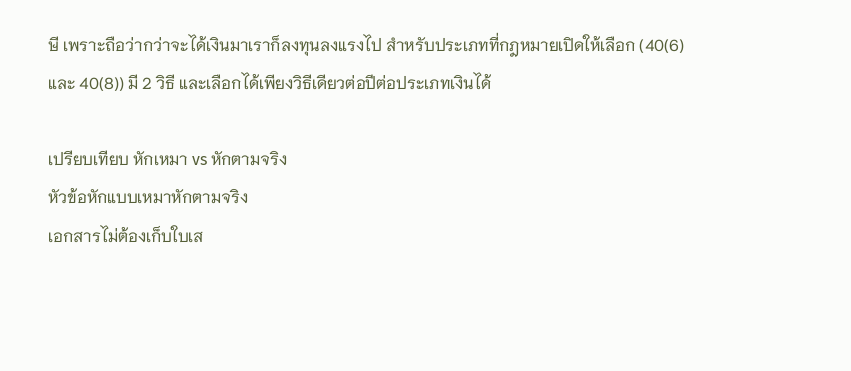ษี เพราะถือว่ากว่าจะได้เงินมาเราก็ลงทุนลงแรงไป สำหรับประเภทที่กฎหมายเปิดให้เลือก (40(6) และ 40(8)) มี 2 วิธี และเลือกได้เพียงวิธีเดียวต่อปีต่อประเภทเงินได้

เปรียบเทียบ หักเหมา vs หักตามจริง
หัวข้อหักแบบเหมาหักตามจริง
เอกสารไม่ต้องเก็บใบเส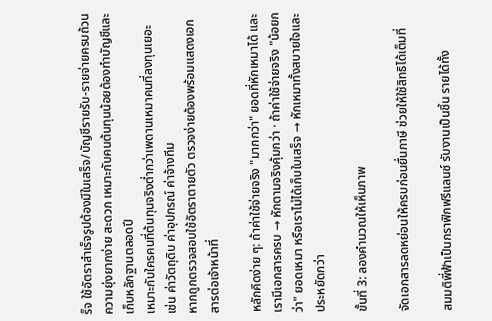ร็จ ใช้อัตราสำเร็จรูปต้องมีใบเสร็จ/บัญชีรายรับ-รายจ่ายครบถ้วน
ความยุ่งยากง่าย สะดวก เหมาะกับคนต้นทุนน้อยต้องทำบัญชีและเก็บหลักฐานตลอดปี
เหมาะกับใครคนที่ต้นทุนจริงต่ำกว่าเพดานเหมาคนที่ลงทุนเยอะ เช่น ค่าวัตถุดิบ ค่าอุปกรณ์ ค่าจ้างทีม
หากถูกตรวจสอบใช้อัตราตายตัว ตรวจง่ายต้องพร้อมแสดงเอกสารต่อเจ้าหน้าที่

หลักคิดง่าย ๆ: ถ้าค่าใช้จ่ายจริง "มากกว่า" ยอดที่หักเหมาได้ และเรามีเอกสารครบ → หักตามจริงคุ้มกว่า · ถ้าค่าใช้จ่ายจริง "น้อยกว่า" ยอดเหมา หรือเราไม่ได้เก็บใบเสร็จ → หักเหมาทั้งสบายใจและประหยัดกว่า

ขั้นที่ 3: ลองคำนวณให้เห็นภาพ

จัดเอกสารลดหย่อนให้ครบก่อนยื่นภาษี ช่วยให้ใช้สิทธิได้เต็มที่

สมมติพี่ฟ้าเป็นกราฟิกฟรีแลนซ์ รับงานเป็นชิ้น รายได้ทั้ง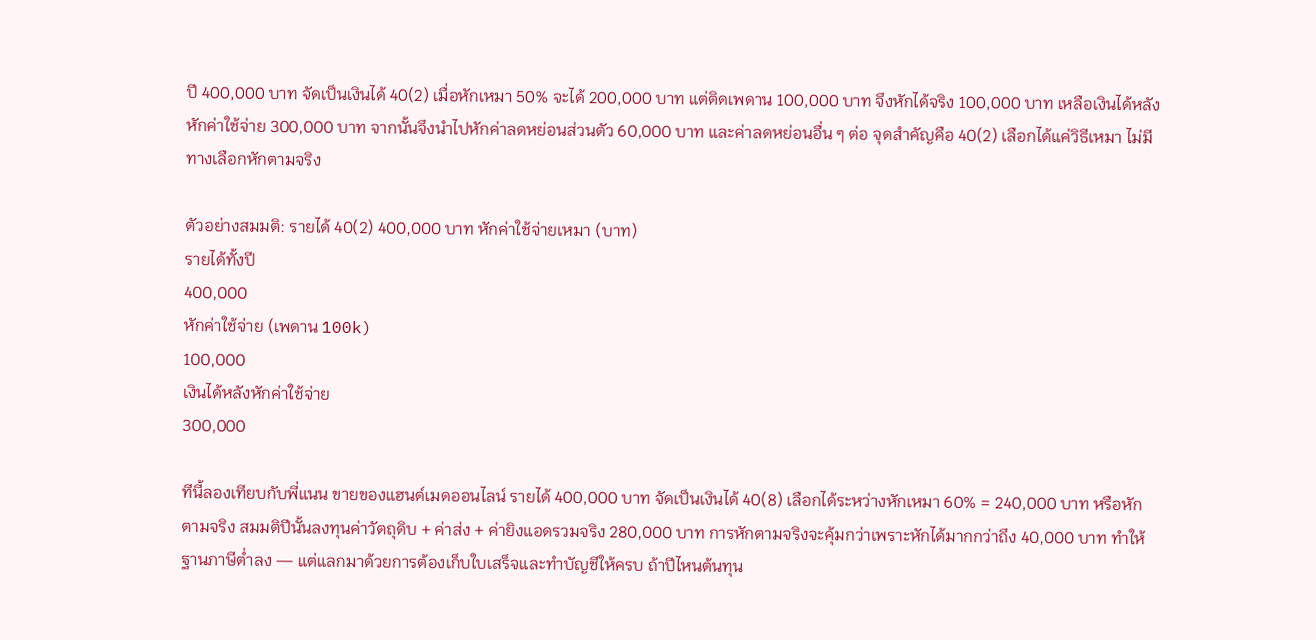ปี 400,000 บาท จัดเป็นเงินได้ 40(2) เมื่อหักเหมา 50% จะได้ 200,000 บาท แต่ติดเพดาน 100,000 บาท จึงหักได้จริง 100,000 บาท เหลือเงินได้หลังหักค่าใช้จ่าย 300,000 บาท จากนั้นจึงนำไปหักค่าลดหย่อนส่วนตัว 60,000 บาท และค่าลดหย่อนอื่น ๆ ต่อ จุดสำคัญคือ 40(2) เลือกได้แค่วิธีเหมา ไม่มีทางเลือกหักตามจริง

ตัวอย่างสมมติ: รายได้ 40(2) 400,000 บาท หักค่าใช้จ่ายเหมา (บาท)
รายได้ทั้งปี
400,000
หักค่าใช้จ่าย (เพดาน 100k)
100,000
เงินได้หลังหักค่าใช้จ่าย
300,000

ทีนี้ลองเทียบกับพี่แนน ขายของแฮนด์เมดออนไลน์ รายได้ 400,000 บาท จัดเป็นเงินได้ 40(8) เลือกได้ระหว่างหักเหมา 60% = 240,000 บาท หรือหักตามจริง สมมติปีนั้นลงทุนค่าวัตถุดิบ + ค่าส่ง + ค่ายิงแอดรวมจริง 280,000 บาท การหักตามจริงจะคุ้มกว่าเพราะหักได้มากกว่าถึง 40,000 บาท ทำให้ฐานภาษีต่ำลง — แต่แลกมาด้วยการต้องเก็บใบเสร็จและทำบัญชีให้ครบ ถ้าปีไหนต้นทุน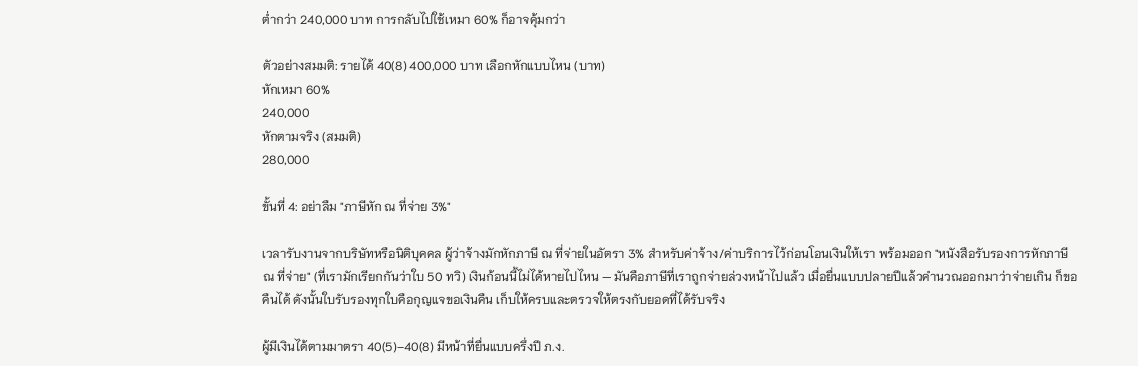ต่ำกว่า 240,000 บาท การกลับไปใช้เหมา 60% ก็อาจคุ้มกว่า

ตัวอย่างสมมติ: รายได้ 40(8) 400,000 บาท เลือกหักแบบไหน (บาท)
หักเหมา 60%
240,000
หักตามจริง (สมมติ)
280,000

ขั้นที่ 4: อย่าลืม "ภาษีหัก ณ ที่จ่าย 3%"

เวลารับงานจากบริษัทหรือนิติบุคคล ผู้ว่าจ้างมักหักภาษี ณ ที่จ่ายในอัตรา 3% สำหรับค่าจ้าง/ค่าบริการไว้ก่อนโอนเงินให้เรา พร้อมออก "หนังสือรับรองการหักภาษี ณ ที่จ่าย" (ที่เรามักเรียกกันว่าใบ 50 ทวิ) เงินก้อนนี้ไม่ได้หายไปไหน — มันคือภาษีที่เราถูกจ่ายล่วงหน้าไปแล้ว เมื่อยื่นแบบปลายปีแล้วคำนวณออกมาว่าจ่ายเกิน ก็ขอคืนได้ ดังนั้นใบรับรองทุกใบคือกุญแจขอเงินคืน เก็บให้ครบและตรวจให้ตรงกับยอดที่ได้รับจริง

ผู้มีเงินได้ตามมาตรา 40(5)–40(8) มีหน้าที่ยื่นแบบครึ่งปี ภ.ง.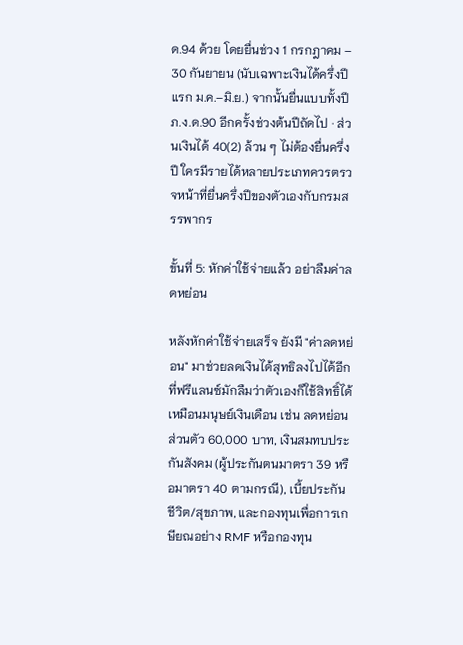ด.94 ด้วย โดยยื่นช่วง 1 กรกฎาคม – 30 กันยายน (นับเฉพาะเงินได้ครึ่งปีแรก ม.ค.–มิ.ย.) จากนั้นยื่นแบบทั้งปี ภ.ง.ด.90 อีกครั้งช่วงต้นปีถัดไป · ส่วนเงินได้ 40(2) ล้วน ๆ ไม่ต้องยื่นครึ่งปี ใครมีรายได้หลายประเภทควรตรวจหน้าที่ยื่นครึ่งปีของตัวเองกับกรมสรรพากร

ขั้นที่ 5: หักค่าใช้จ่ายแล้ว อย่าลืมค่าลดหย่อน

หลังหักค่าใช้จ่ายเสร็จ ยังมี "ค่าลดหย่อน" มาช่วยลดเงินได้สุทธิลงไปได้อีก ที่ฟรีแลนซ์มักลืมว่าตัวเองก็ใช้สิทธิ์ได้เหมือนมนุษย์เงินเดือน เช่น ลดหย่อนส่วนตัว 60,000 บาท, เงินสมทบประกันสังคม (ผู้ประกันตนมาตรา 39 หรือมาตรา 40 ตามกรณี), เบี้ยประกันชีวิต/สุขภาพ, และกองทุนเพื่อการเกษียณอย่าง RMF หรือกองทุน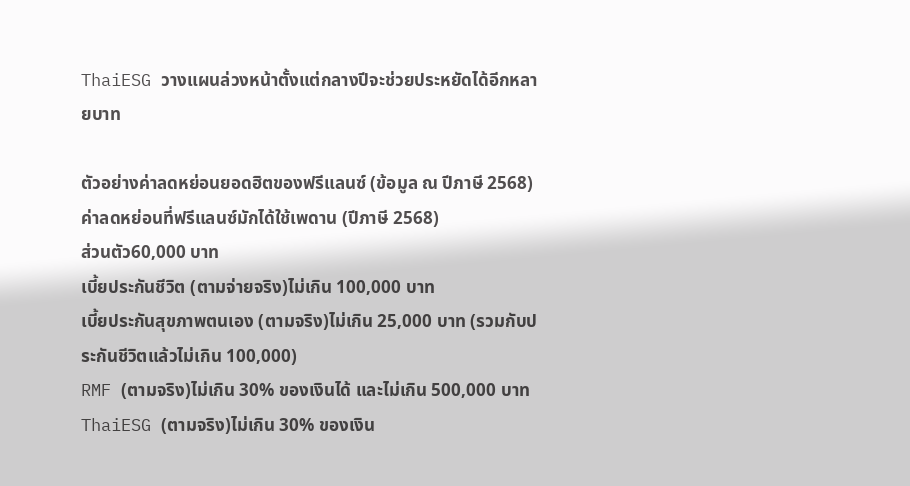ThaiESG วางแผนล่วงหน้าตั้งแต่กลางปีจะช่วยประหยัดได้อีกหลายบาท

ตัวอย่างค่าลดหย่อนยอดฮิตของฟรีแลนซ์ (ข้อมูล ณ ปีภาษี 2568)
ค่าลดหย่อนที่ฟรีแลนซ์มักได้ใช้เพดาน (ปีภาษี 2568)
ส่วนตัว60,000 บาท
เบี้ยประกันชีวิต (ตามจ่ายจริง)ไม่เกิน 100,000 บาท
เบี้ยประกันสุขภาพตนเอง (ตามจริง)ไม่เกิน 25,000 บาท (รวมกับประกันชีวิตแล้วไม่เกิน 100,000)
RMF (ตามจริง)ไม่เกิน 30% ของเงินได้ และไม่เกิน 500,000 บาท
ThaiESG (ตามจริง)ไม่เกิน 30% ของเงิน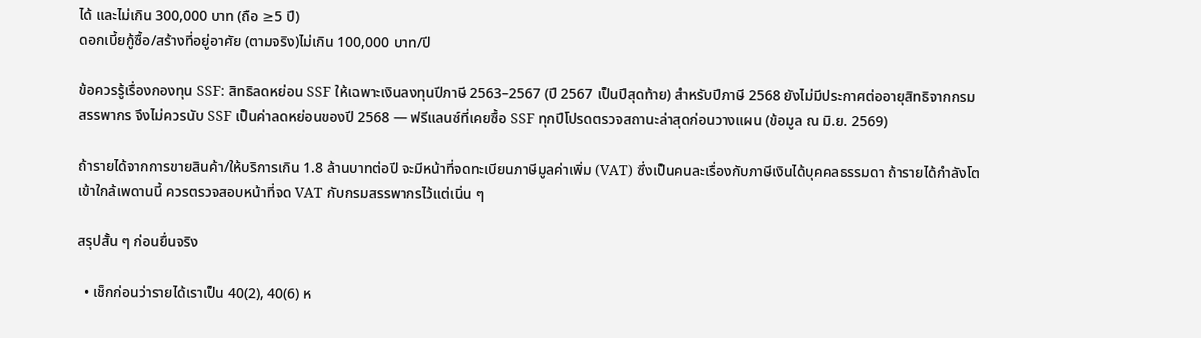ได้ และไม่เกิน 300,000 บาท (ถือ ≥5 ปี)
ดอกเบี้ยกู้ซื้อ/สร้างที่อยู่อาศัย (ตามจริง)ไม่เกิน 100,000 บาท/ปี

ข้อควรรู้เรื่องกองทุน SSF: สิทธิลดหย่อน SSF ให้เฉพาะเงินลงทุนปีภาษี 2563–2567 (ปี 2567 เป็นปีสุดท้าย) สำหรับปีภาษี 2568 ยังไม่มีประกาศต่ออายุสิทธิจากกรมสรรพากร จึงไม่ควรนับ SSF เป็นค่าลดหย่อนของปี 2568 — ฟรีแลนซ์ที่เคยซื้อ SSF ทุกปีโปรดตรวจสถานะล่าสุดก่อนวางแผน (ข้อมูล ณ มิ.ย. 2569)

ถ้ารายได้จากการขายสินค้า/ให้บริการเกิน 1.8 ล้านบาทต่อปี จะมีหน้าที่จดทะเบียนภาษีมูลค่าเพิ่ม (VAT) ซึ่งเป็นคนละเรื่องกับภาษีเงินได้บุคคลธรรมดา ถ้ารายได้กำลังโตเข้าใกล้เพดานนี้ ควรตรวจสอบหน้าที่จด VAT กับกรมสรรพากรไว้แต่เนิ่น ๆ

สรุปสั้น ๆ ก่อนยื่นจริง

  • เช็กก่อนว่ารายได้เราเป็น 40(2), 40(6) ห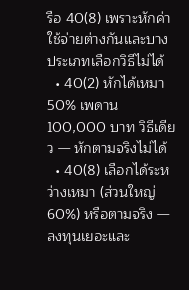รือ 40(8) เพราะหักค่าใช้จ่ายต่างกันและบางประเภทเลือกวิธีไม่ได้
  • 40(2) หักได้เหมา 50% เพดาน 100,000 บาท วิธีเดียว — หักตามจริงไม่ได้
  • 40(8) เลือกได้ระหว่างเหมา (ส่วนใหญ่ 60%) หรือตามจริง — ลงทุนเยอะและ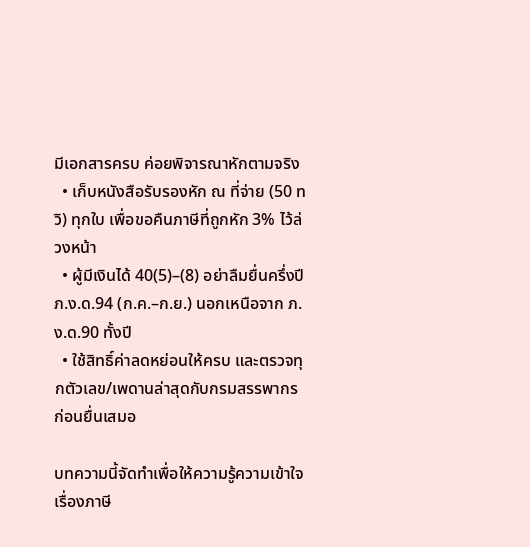มีเอกสารครบ ค่อยพิจารณาหักตามจริง
  • เก็บหนังสือรับรองหัก ณ ที่จ่าย (50 ทวิ) ทุกใบ เพื่อขอคืนภาษีที่ถูกหัก 3% ไว้ล่วงหน้า
  • ผู้มีเงินได้ 40(5)–(8) อย่าลืมยื่นครึ่งปี ภ.ง.ด.94 (ก.ค.–ก.ย.) นอกเหนือจาก ภ.ง.ด.90 ทั้งปี
  • ใช้สิทธิ์ค่าลดหย่อนให้ครบ และตรวจทุกตัวเลข/เพดานล่าสุดกับกรมสรรพากรก่อนยื่นเสมอ

บทความนี้จัดทำเพื่อให้ความรู้ความเข้าใจเรื่องภาษี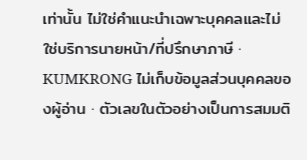เท่านั้น ไม่ใช่คำแนะนำเฉพาะบุคคลและไม่ใช่บริการนายหน้า/ที่ปรึกษาภาษี · KUMKRONG ไม่เก็บข้อมูลส่วนบุคคลของผู้อ่าน · ตัวเลขในตัวอย่างเป็นการสมมติ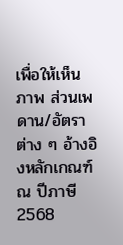เพื่อให้เห็นภาพ ส่วนเพดาน/อัตราต่าง ๆ อ้างอิงหลักเกณฑ์ ณ ปีภาษี 2568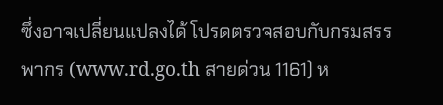ซึ่งอาจเปลี่ยนแปลงได้ โปรดตรวจสอบกับกรมสรรพากร (www.rd.go.th สายด่วน 1161) ห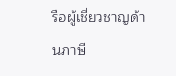รือผู้เชี่ยวชาญด้านภาษี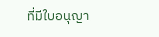ที่มีใบอนุญา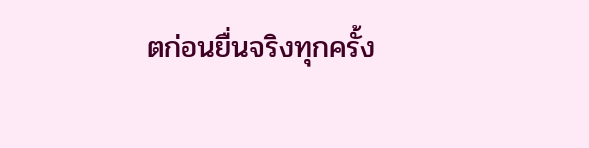ตก่อนยื่นจริงทุกครั้ง